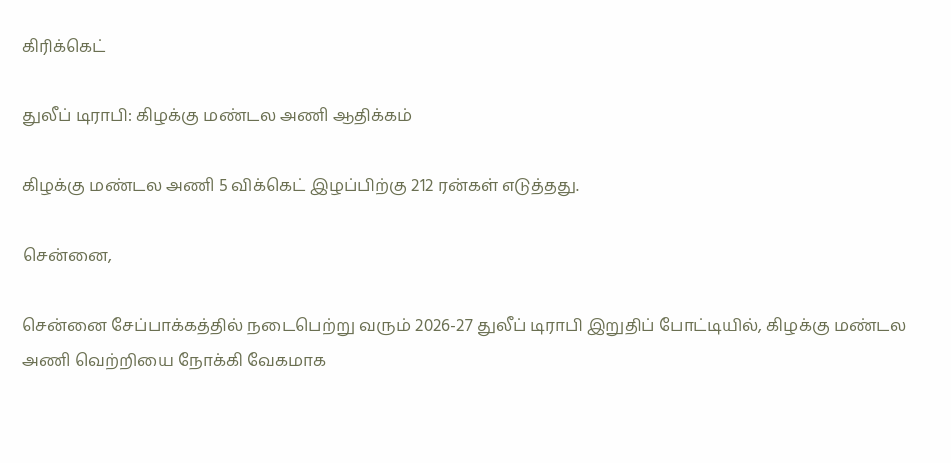கிரிக்கெட்

துலீப் டிராபி: கிழக்கு மண்டல அணி ஆதிக்கம்

கிழக்கு மண்டல அணி 5 விக்கெட் இழப்பிற்கு 212 ரன்கள் எடுத்தது.

சென்னை,

சென்னை சேப்பாக்கத்தில் நடைபெற்று வரும் 2026-27 துலீப் டிராபி இறுதிப் போட்டியில், கிழக்கு மண்டல அணி வெற்றியை நோக்கி வேகமாக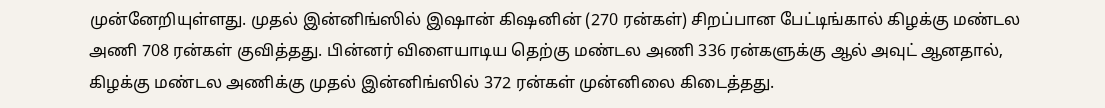முன்னேறியுள்ளது. முதல் இன்னிங்ஸில் இஷான் கிஷனின் (270 ரன்கள்) சிறப்பான பேட்டிங்கால் கிழக்கு மண்டல அணி 708 ரன்கள் குவித்தது. பின்னர் விளையாடிய தெற்கு மண்டல அணி 336 ரன்களுக்கு ஆல் அவுட் ஆனதால், கிழக்கு மண்டல அணிக்கு முதல் இன்னிங்ஸில் 372 ரன்கள் முன்னிலை கிடைத்தது.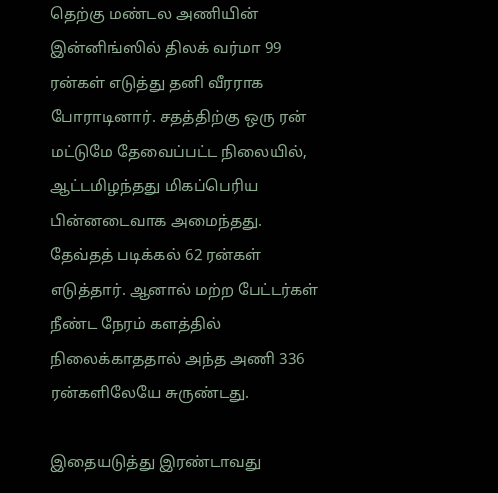தெற்கு மண்டல அணியின் இன்னிங்ஸில் திலக் வர்மா 99 ரன்கள் எடுத்து தனி வீரராக போராடினார். சதத்திற்கு ஒரு ரன் மட்டுமே தேவைப்பட்ட நிலையில், ஆட்டமிழந்தது மிகப்பெரிய பின்னடைவாக அமைந்தது. தேவ்தத் படிக்கல் 62 ரன்கள் எடுத்தார். ஆனால் மற்ற பேட்டர்கள் நீண்ட நேரம் களத்தில் நிலைக்காததால் அந்த அணி 336 ரன்களிலேயே சுருண்டது.

இதையடுத்து இரண்டாவது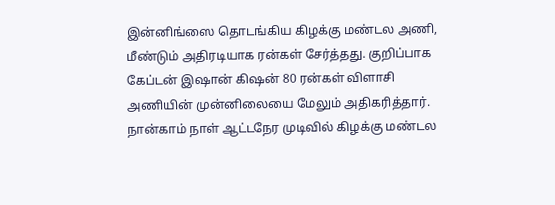இன்னிங்ஸை தொடங்கிய கிழக்கு மண்டல அணி, மீண்டும் அதிரடியாக ரன்கள் சேர்த்தது. குறிப்பாக கேப்டன் இஷான் கிஷன் 80 ரன்கள் விளாசி அணியின் முன்னிலையை மேலும் அதிகரித்தார். நான்காம் நாள் ஆட்டநேர முடிவில் கிழக்கு மண்டல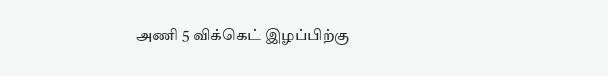அணி 5 விக்கெட் இழப்பிற்கு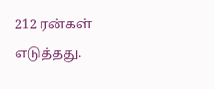212 ரன்கள் எடுத்தது.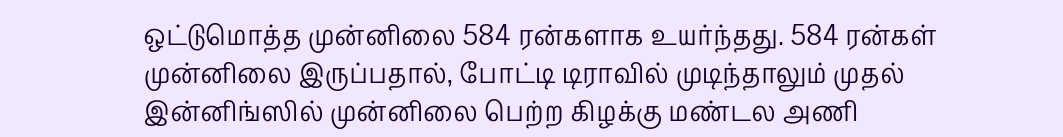ஒட்டுமொத்த முன்னிலை 584 ரன்களாக உயர்ந்தது. 584 ரன்கள் முன்னிலை இருப்பதால், போட்டி டிராவில் முடிந்தாலும் முதல் இன்னிங்ஸில் முன்னிலை பெற்ற கிழக்கு மண்டல அணி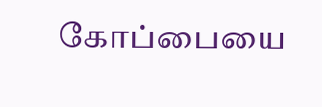கோப்பையை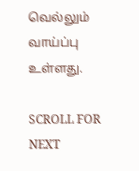வெல்லும் வாய்ப்பு உள்ளது.

SCROLL FOR NEXT